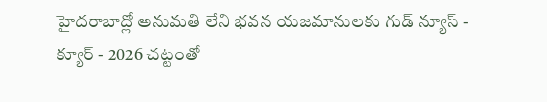హైదరాబాద్లో అనుమతి లేని భవన యజమానులకు గుడ్ న్యూస్ - క్యూర్ - 2026 చట్టంతో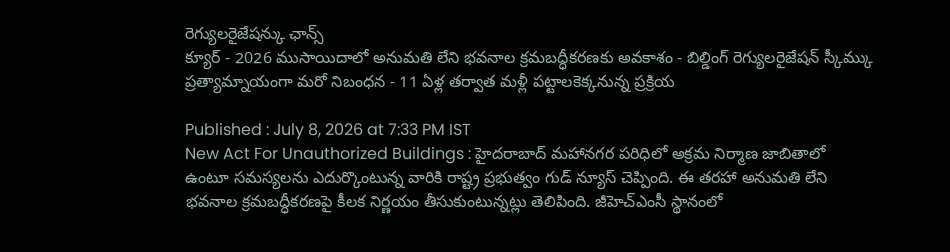రెగ్యులరైజేషన్కు ఛాన్స్
క్యూర్ - 2026 ముసాయిదాలో అనుమతి లేని భవనాల క్రమబద్ధీకరణకు అవకాశం - బిల్డింగ్ రెగ్యులరైజేషన్ స్కీమ్కు ప్రత్యామ్నాయంగా మరో నిబంధన - 11 ఏళ్ల తర్వాత మళ్లీ పట్టాలకెక్కనున్న ప్రక్రియ

Published : July 8, 2026 at 7:33 PM IST
New Act For Unauthorized Buildings : హైదరాబాద్ మహానగర పరిధిలో అక్రమ నిర్మాణ జాబితాలో ఉంటూ సమస్యలను ఎదుర్కొంటున్న వారికి రాష్ట్ర ప్రభుత్వం గుడ్ న్యూస్ చెప్పింది. ఈ తరహా అనుమతి లేని భవనాల క్రమబద్ధీకరణపై కీలక నిర్ణయం తీసుకుంటున్నట్లు తెలిపింది. జీహెచ్ఎంసీ స్థానంలో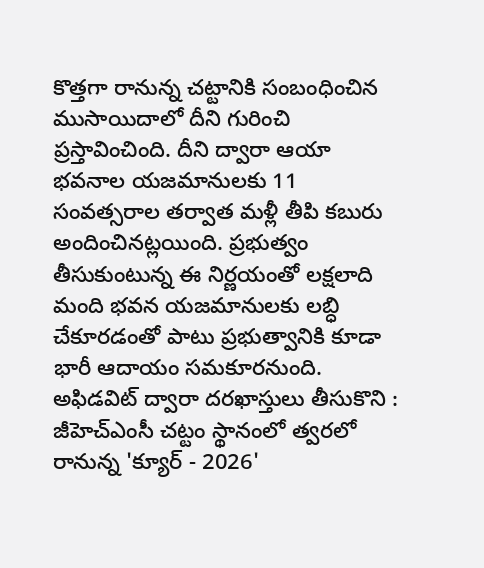కొత్తగా రానున్న చట్టానికి సంబంధించిన ముసాయిదాలో దీని గురించి ప్రస్తావించింది. దీని ద్వారా ఆయా భవనాల యజమానులకు 11 సంవత్సరాల తర్వాత మళ్లీ తీపి కబురు అందించినట్లయింది. ప్రభుత్వం తీసుకుంటున్న ఈ నిర్ణయంతో లక్షలాది మంది భవన యజమానులకు లబ్ధి చేకూరడంతో పాటు ప్రభుత్వానికి కూడా భారీ ఆదాయం సమకూరనుంది.
అఫిడవిట్ ద్వారా దరఖాస్తులు తీసుకొని : జీహెచ్ఎంసీ చట్టం స్థానంలో త్వరలో రానున్న 'క్యూర్ - 2026'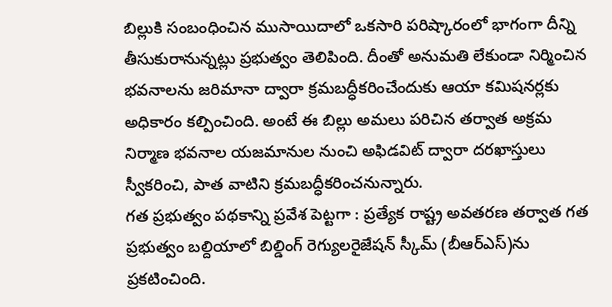బిల్లుకి సంబంధించిన ముసాయిదాలో ఒకసారి పరిష్కారంలో భాగంగా దీన్ని తీసుకురానున్నట్లు ప్రభుత్వం తెలిపింది. దీంతో అనుమతి లేకుండా నిర్మించిన భవనాలను జరిమానా ద్వారా క్రమబద్ధీకరించేందుకు ఆయా కమిషనర్లకు అధికారం కల్పించింది. అంటే ఈ బిల్లు అమలు పరిచిన తర్వాత అక్రమ నిర్మాణ భవనాల యజమానుల నుంచి అఫిడవిట్ ద్వారా దరఖాస్తులు స్వీకరించి, పాత వాటిని క్రమబద్ధీకరించనున్నారు.
గత ప్రభుత్వం పథకాన్ని ప్రవేశ పెట్టగా : ప్రత్యేక రాష్ట్ర అవతరణ తర్వాత గత ప్రభుత్వం బల్దియాలో బిల్డింగ్ రెగ్యులరైజేషన్ స్కీమ్ (బీఆర్ఎస్)ను ప్రకటించింది.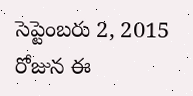సెప్టెంబరు 2, 2015 రోజున ఈ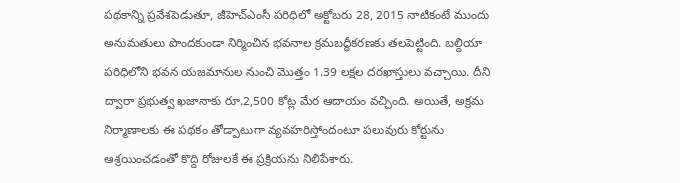పథకాన్ని ప్రవేశపెడుతూ, జీహెచ్ఎంసీ పరిధిలో అక్టోబరు 28, 2015 నాటికంటే ముందు అనుమతులు పొందకుండా నిర్మించిన భవనాల క్రమబద్ధీకరణకు తలపెట్టింది. బల్దియా పరిధిలోని భవన యజమానుల నుంచి మొత్తం 1.39 లక్షల దరఖాస్తులు వచ్చాయి. దీని ద్వారా ప్రభుత్వ ఖజానాకు రూ.2,500 కోట్ల మేర ఆదాయం వచ్చింది. అయితే, అక్రమ నిర్మాణాలకు ఈ పథకం తోడ్పాటుగా వ్యవహరిస్తోందంటూ పలువురు కోర్టును ఆశ్రయించడంతో కొద్ది రోజులకే ఈ ప్రక్రియను నిలిపేశారు.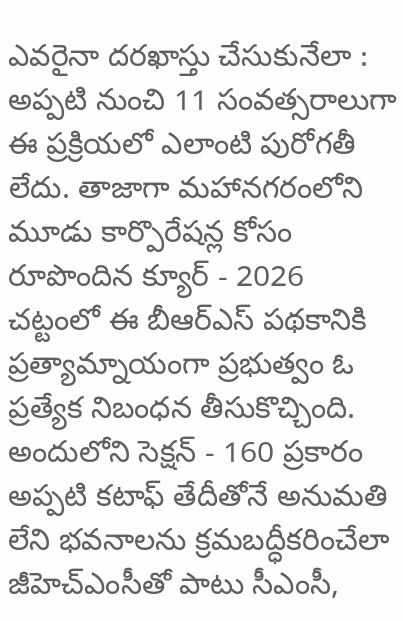ఎవరైనా దరఖాస్తు చేసుకునేలా : అప్పటి నుంచి 11 సంవత్సరాలుగా ఈ ప్రక్రియలో ఎలాంటి పురోగతీ లేదు. తాజాగా మహానగరంలోని మూడు కార్పొరేషన్ల కోసం రూపొందిన క్యూర్ - 2026 చట్టంలో ఈ బీఆర్ఎస్ పథకానికి ప్రత్యామ్నాయంగా ప్రభుత్వం ఓ ప్రత్యేక నిబంధన తీసుకొచ్చింది. అందులోని సెక్షన్ - 160 ప్రకారం అప్పటి కటాఫ్ తేదీతోనే అనుమతి లేని భవనాలను క్రమబద్ధీకరించేలా జీహెచ్ఎంసీతో పాటు సీఎంసీ,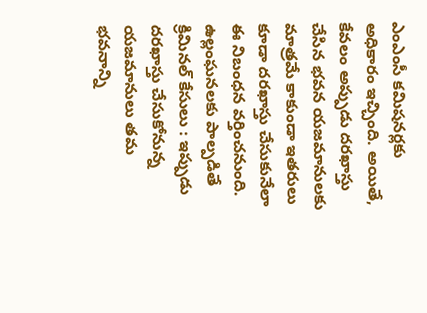ఎంఎంసీ కమిషనర్లకు అధికారం ఇచ్చింది. అయితే, కేవలం అప్పుడు దరఖాస్తు చేసిన భవన యజమానులకు మాత్రమే కాకుండా ఇతరులు కూడా దరఖాస్తు చేసుకునేలా ఈ నిబంధన వర్తించనుంది.
ఉల్లంఘనలకు పాల్పడితే క్రిమినల్ కేసులు : ఇప్పుడు దరఖాస్తు చేసుకోనున్న యజమానులు తమ భవనాన్ని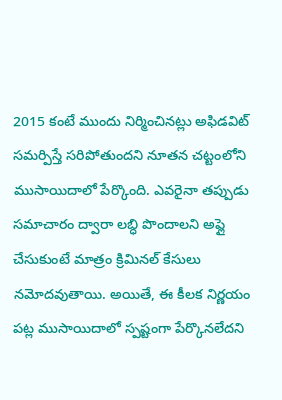2015 కంటే ముందు నిర్మించినట్లు అఫిడవిట్ సమర్పిస్తే సరిపోతుందని నూతన చట్టంలోని ముసాయిదాలో పేర్కొంది. ఎవరైనా తప్పుడు సమాచారం ద్వారా లబ్ధి పొందాలని అప్లై చేసుకుంటే మాత్రం క్రిమినల్ కేసులు నమోదవుతాయి. అయితే, ఈ కీలక నిర్ణయం పట్ల ముసాయిదాలో స్పష్టంగా పేర్కొనలేదని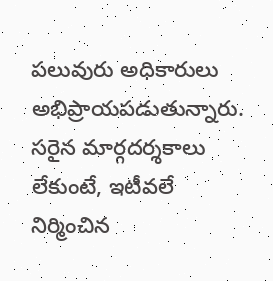పలువురు అధికారులు అభిప్రాయపడుతున్నారు. సరైన మార్గదర్శకాలు లేకుంటే, ఇటీవలే నిర్మించిన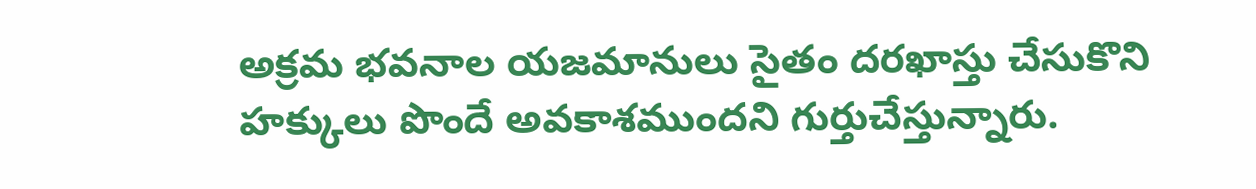అక్రమ భవనాల యజమానులు సైతం దరఖాస్తు చేసుకొని హక్కులు పొందే అవకాశముందని గుర్తుచేస్తున్నారు.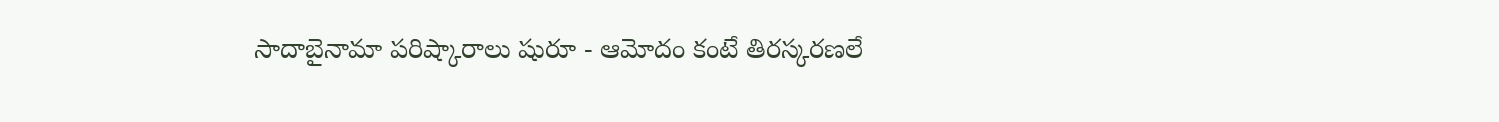సాదాబైనామా పరిష్కారాలు షురూ - ఆమోదం కంటే తిరస్కరణలే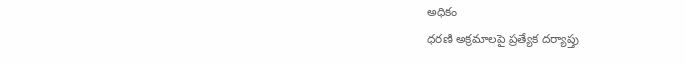అధికం
ధరణి అక్రమాలపై ప్రత్యేక దర్యాప్తు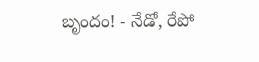బృందం! - నేడో, రేపో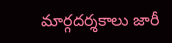మార్గదర్శకాలు జారీ